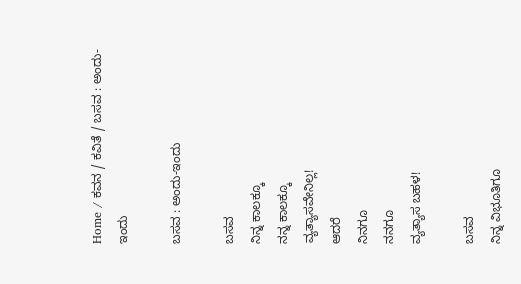Home / ಕವನ / ಕವಿತೆ / ಬಸವ : ಅಂದು-ಇಂದು

ಬಸವ : ಅಂದು-ಇಂದು

ಬಸವ
ನಿನ್ನ ಕಾಲಕ್ಕೂ
ನನ್ನ ಕಾಲಕ್ಕೂ
ವ್ಯತ್ಯಾಸವೇನಿಲ್ಲ!
ಆದರೆ
ನಿನಗೂ
ನನಗೂ
ವ್ಯತ್ಯಾಸ ಬಹಳ!

ಬಸವ
ನಿನ್ನ ವಿಭೂತಿಗೂ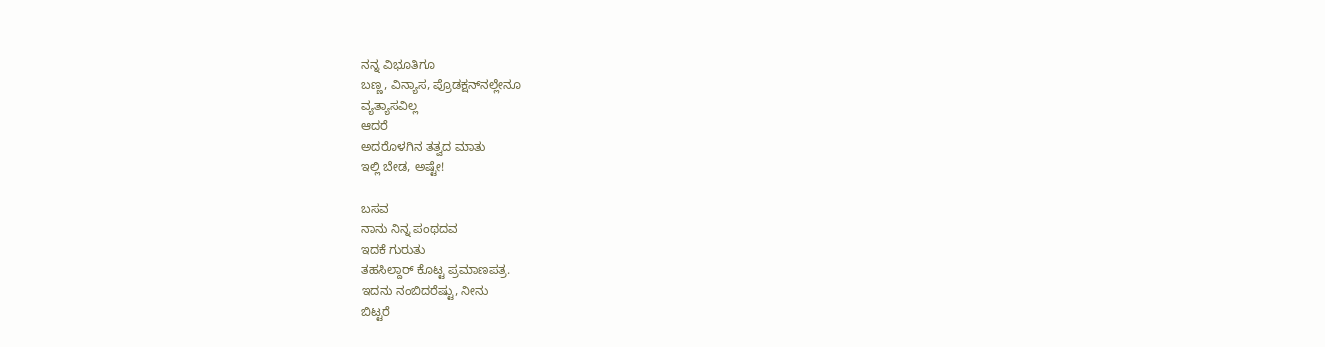ನನ್ನ ವಿಭೂತಿಗೂ
ಬಣ್ಣ, ವಿನ್ಯಾಸ, ಪ್ರೊಡಕ್ಷನ್‌ನಲ್ಲೇನೂ
ವ್ಯತ್ಯಾಸವಿಲ್ಲ
ಆದರೆ
ಅದರೊಳಗಿನ ತತ್ವದ ಮಾತು
ಇಲ್ಲಿ ಬೇಡ, ಅಷ್ಟೇ!

ಬಸವ
ನಾನು ನಿನ್ನ ಪಂಥದವ
ಇದಕೆ ಗುರುತು
ತಹಸಿಲ್ದಾರ್ ಕೊಟ್ಟ ಪ್ರಮಾಣಪತ್ರ.
ಇದನು ನಂಬಿದರೆಷ್ಟು, ನೀನು
ಬಿಟ್ಟರೆ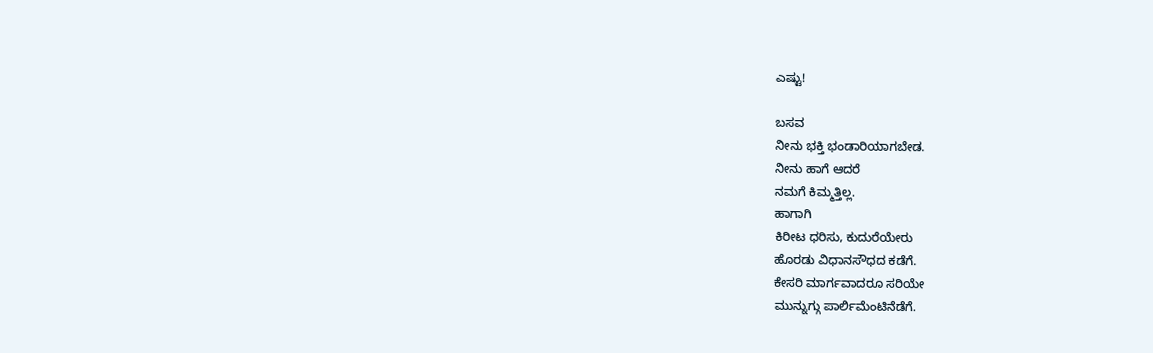ಎಷ್ಟು!

ಬಸವ
ನೀನು ಭಕ್ತಿ ಭಂಡಾರಿಯಾಗಬೇಡ.
ನೀನು ಹಾಗೆ ಆದರೆ
ನಮಗೆ ಕಿಮ್ಮತ್ತಿಲ್ಲ.
ಹಾಗಾಗಿ
ಕಿರೀಟ ಧರಿಸು, ಕುದುರೆಯೇರು
ಹೊರಡು ವಿಧಾನಸೌಧದ ಕಡೆಗೆ.
ಕೇಸರಿ ಮಾರ್ಗವಾದರೂ ಸರಿಯೇ
ಮುನ್ನುಗ್ಗು ಪಾರ್ಲಿಮೆಂಟಿನೆಡೆಗೆ.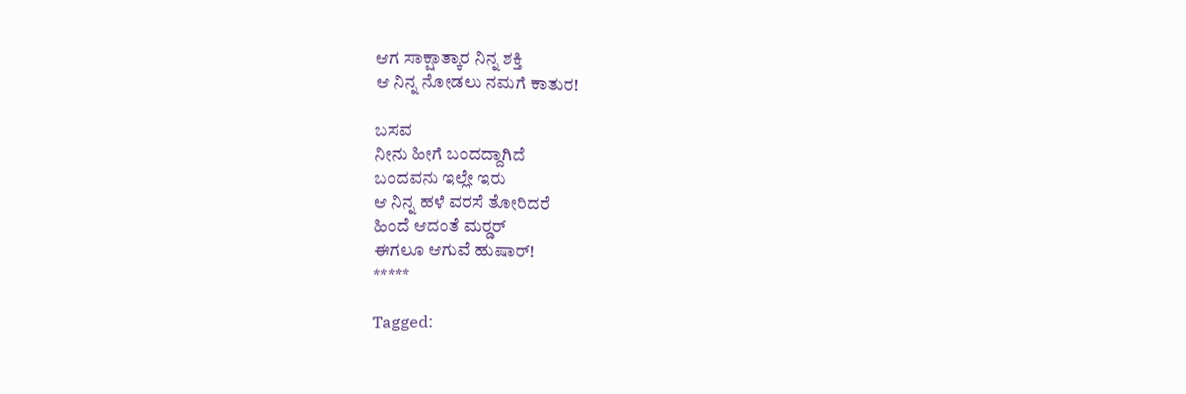ಆಗ ಸಾಕ್ಷಾತ್ಕಾರ ನಿನ್ನ ಶಕ್ತಿ
ಆ ನಿನ್ನ ನೋಡಲು ನಮಗೆ ಕಾತುರ!

ಬಸವ
ನೀನು ಹೀಗೆ ಬಂದದ್ದಾಗಿದೆ
ಬಂದವನು ಇಲ್ಲೇ ಇರು
ಆ ನಿನ್ನ ಹಳೆ ವರಸೆ ತೋರಿದರೆ
ಹಿಂದೆ ಆದಂತೆ ಮರ್‍ಡರ್
ಈಗಲೂ ಆಗುವೆ ಹುಷಾರ್!
*****

Tagged: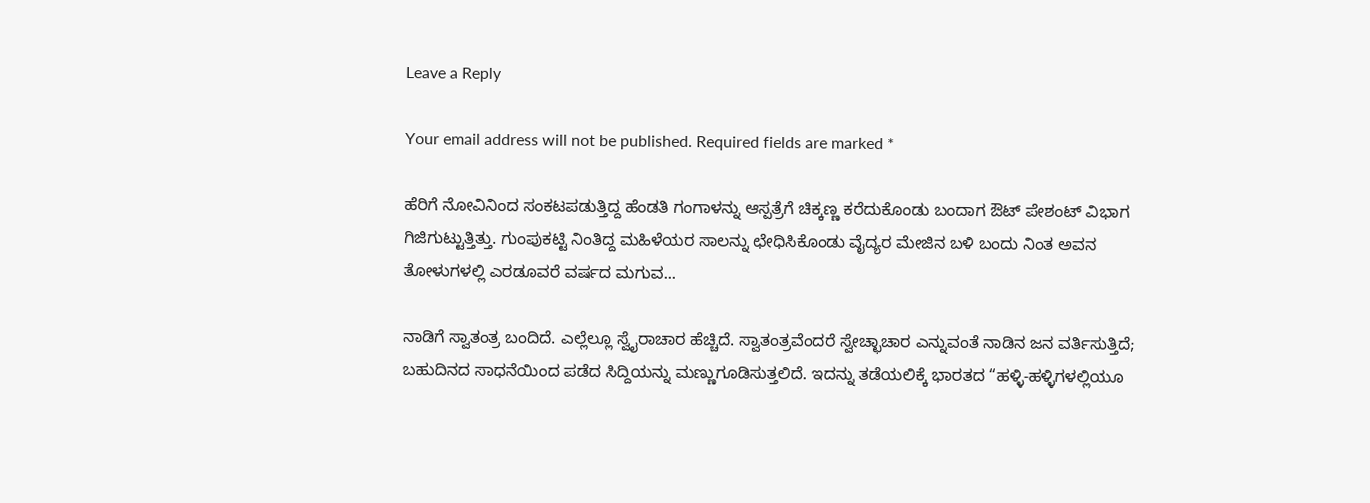Leave a Reply

Your email address will not be published. Required fields are marked *

ಹೆರಿಗೆ ನೋವಿನಿಂದ ಸಂಕಟಪಡುತ್ತಿದ್ದ ಹೆಂಡತಿ ಗಂಗಾಳನ್ನು ಆಸ್ಪತ್ರೆಗೆ ಚಿಕ್ಕಣ್ಣ ಕರೆದುಕೊಂಡು ಬಂದಾಗ ಔಟ್ ಪೇಶಂಟ್ ವಿಭಾಗ ಗಿಜಿಗುಟ್ಟುತ್ತಿತ್ತು. ಗುಂಪುಕಟ್ಟಿ ನಿಂತಿದ್ದ ಮಹಿಳೆಯರ ಸಾಲನ್ನು ಛೇಧಿಸಿಕೊಂಡು ವೈದ್ಯರ ಮೇಜಿನ ಬಳಿ ಬಂದು ನಿಂತ ಅವನ ತೋಳುಗಳಲ್ಲಿ ಎರಡೂವರೆ ವರ್ಷದ ಮಗುವ...

ನಾಡಿಗೆ ಸ್ವಾತಂತ್ರ ಬಂದಿದೆ. ಎಲ್ಲೆಲ್ಲೂ ಸ್ವೈರಾಚಾರ ಹೆಚ್ಚಿದೆ. ಸ್ವಾತಂತ್ರವೆಂದರೆ ಸ್ವೇಚ್ಛಾಚಾರ ಎನ್ನುವಂತೆ ನಾಡಿನ ಜನ ವರ್ತಿಸುತ್ತಿದೆ; ಬಹುದಿನದ ಸಾಧನೆಯಿಂದ ಪಡೆದ ಸಿದ್ದಿಯನ್ನು ಮಣ್ಣುಗೂಡಿಸುತ್ತಲಿದೆ. ಇದನ್ನು ತಡೆಯಲಿಕ್ಕೆ ಭಾರತದ “ಹಳ್ಳಿ-ಹಳ್ಳಿಗಳಲ್ಲಿಯೂ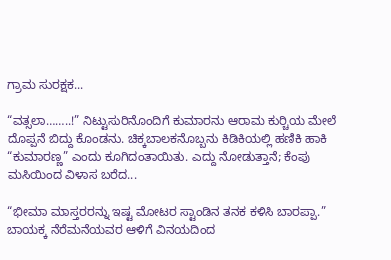ಗ್ರಾಮ ಸುರಕ್ಷಕ...

“ವತ್ಸಲಾ……..!” ನಿಟ್ಟುಸುರಿನೊಂದಿಗೆ ಕುಮಾರನು ಆರಾಮ ಕುರ್‍ಚಿಯ ಮೇಲೆ ದೊಪ್ಪನೆ ಬಿದ್ದು ಕೊಂಡನು. ಚಿಕ್ಕಬಾಲಕನೊಬ್ಬನು ಕಿಡಿಕಿಯಲ್ಲಿ ಹಣಿಕಿ ಹಾಕಿ “ಕುಮಾರಣ್ಣ” ಎಂದು ಕೂಗಿದಂತಾಯಿತು. ಎದ್ದು ನೋಡುತ್ತಾನೆ; ಕೆಂಪು ಮಸಿಯಿಂದ ವಿಳಾಸ ಬರೆದ...

“ಭೀಮಾ ಮಾಸ್ತರರನ್ನು ಇಷ್ಟ ಮೋಟರ ಸ್ಟಾಂಡಿನ ತನಕ ಕಳಿಸಿ ಬಾರಪ್ಪಾ.” ಬಾಯಕ್ಕ ನೆರೆಮನೆಯವರ ಆಳಿಗೆ ವಿನಯದಿಂದ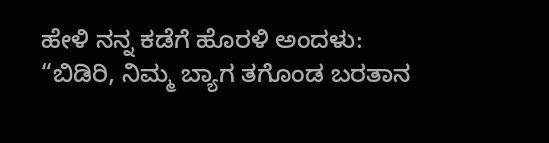ಹೇಳಿ ನನ್ನ ಕಡೆಗೆ ಹೊರಳಿ ಅಂದಳು: “ಬಿಡಿರಿ, ನಿಮ್ಮ ಬ್ಯಾಗ ತಗೊಂಡ ಬರತಾನ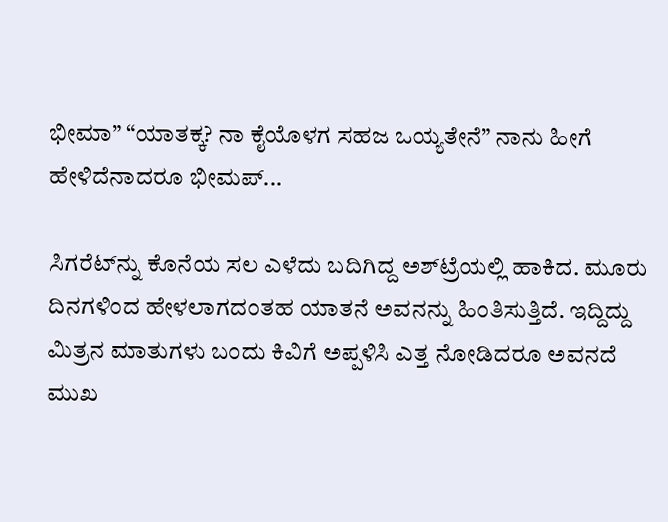ಭೀಮಾ” “ಯಾತಕ್ಕ? ನಾ ಕೈಯೊಳಗ ಸಹಜ ಒಯ್ಯತೇನೆ” ನಾನು ಹೀಗೆ ಹೇಳಿದೆನಾದರೂ ಭೀಮಪ್...

ಸಿಗರೆಟ್‌ನ್ನು ಕೊನೆಯ ಸಲ ಎಳೆದು ಬದಿಗಿದ್ದ ಅಶ್‌ಟ್ರೆಯಲ್ಲಿ ಹಾಕಿದ. ಮೂರು ದಿನಗಳಿಂದ ಹೇಳಲಾಗದಂತಹ ಯಾತನೆ ಅವನನ್ನು ಹಿಂತಿಸುತ್ತಿದೆ. ಇದ್ದಿದ್ದು ಮಿತ್ರನ ಮಾತುಗಳು ಬಂದು ಕಿವಿಗೆ ಅಪ್ಪಳಿಸಿ ಎತ್ತ ನೋಡಿದರೂ ಅವನದೆ ಮುಖ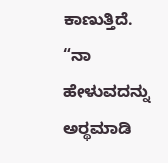ಕಾಣುತ್ತಿದೆ. “ನಾ ಹೇಳುವದನ್ನು ಅರ್‍ಥಮಾಡಿ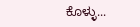ಕೊಳ್ಳು...